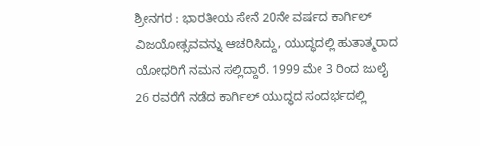ಶ್ರೀನಗರ : ಭಾರತೀಯ ಸೇನೆ 20ನೇ ವರ್ಷದ ಕಾರ್ಗಿಲ್ ವಿಜಯೋತ್ಸವವನ್ನು ಆಚರಿಸಿದ್ದು, ಯುದ್ಧದಲ್ಲಿ ಹುತಾತ್ಮರಾದ ಯೋಧರಿಗೆ ನಮನ ಸಲ್ಲಿದ್ದಾರೆ. 1999 ಮೇ 3 ರಿಂದ ಜುಲೈ 26 ರವರೆಗೆ ನಡೆದ ಕಾರ್ಗಿಲ್ ಯುದ್ಧದ ಸಂದರ್ಭದಲ್ಲಿ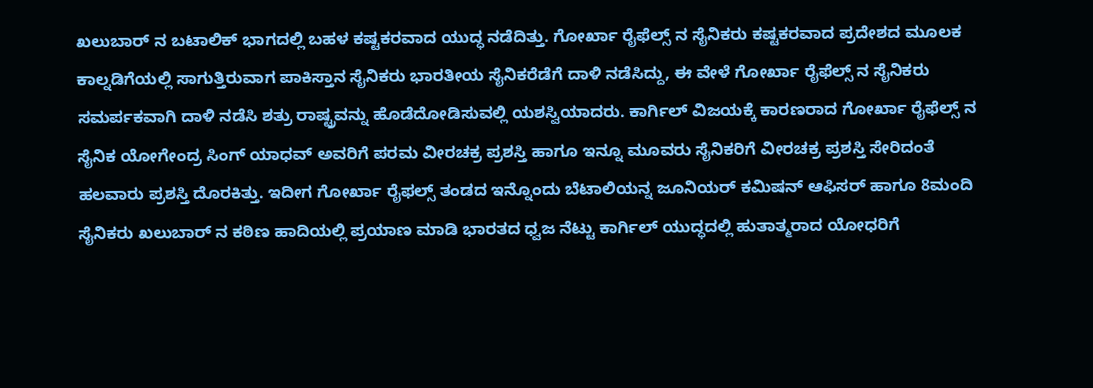ಖಲುಬಾರ್ ನ ಬಟಾಲಿಕ್ ಭಾಗದಲ್ಲಿ ಬಹಳ ಕಷ್ಟಕರವಾದ ಯುದ್ಧ ನಡೆದಿತ್ತು. ಗೋರ್ಖಾ ರೈಫೆಲ್ಸ್ ನ ಸೈನಿಕರು ಕಷ್ಟಕರವಾದ ಪ್ರದೇಶದ ಮೂಲಕ ಕಾಲ್ನಡಿಗೆಯಲ್ಲಿ ಸಾಗುತ್ತಿರುವಾಗ ಪಾಕಿಸ್ತಾನ ಸೈನಿಕರು ಭಾರತೀಯ ಸೈನಿಕರೆಡೆಗೆ ದಾಳಿ ನಡೆಸಿದ್ದು, ಈ ವೇಳೆ ಗೋರ್ಖಾ ರೈಫೆಲ್ಸ್ ನ ಸೈನಿಕರು ಸಮರ್ಪಕವಾಗಿ ದಾಳಿ ನಡೆಸಿ ಶತ್ರು ರಾಷ್ಟ್ರವನ್ನು ಹೊಡೆದೋಡಿಸುವಲ್ಲಿ ಯಶಸ್ವಿಯಾದರು. ಕಾರ್ಗಿಲ್ ವಿಜಯಕ್ಕೆ ಕಾರಣರಾದ ಗೋರ್ಖಾ ರೈಫೆಲ್ಸ್ ನ ಸೈನಿಕ ಯೋಗೇಂದ್ರ ಸಿಂಗ್ ಯಾಧವ್ ಅವರಿಗೆ ಪರಮ ವೀರಚಕ್ರ ಪ್ರಶಸ್ತಿ ಹಾಗೂ ಇನ್ನೂ ಮೂವರು ಸೈನಿಕರಿಗೆ ವೀರಚಕ್ರ ಪ್ರಶಸ್ತಿ ಸೇರಿದಂತೆ ಹಲವಾರು ಪ್ರಶಸ್ತಿ ದೊರಕಿತ್ತು. ಇದೀಗ ಗೋರ್ಖಾ ರೈಫಲ್ಸ್ ತಂಡದ ಇನ್ನೊಂದು ಬೆಟಾಲಿಯನ್ನ ಜೂನಿಯರ್ ಕಮಿಷನ್ ಆಫಿಸರ್ ಹಾಗೂ 8ಮಂದಿ ಸೈನಿಕರು ಖಲುಬಾರ್ ನ ಕಠಿಣ ಹಾದಿಯಲ್ಲಿ ಪ್ರಯಾಣ ಮಾಡಿ ಭಾರತದ ಧ್ವಜ ನೆಟ್ಟು ಕಾರ್ಗಿಲ್ ಯುದ್ಧದಲ್ಲಿ ಹುತಾತ್ಮರಾದ ಯೋಧರಿಗೆ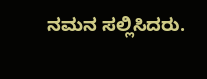ನಮನ ಸಲ್ಲಿಸಿದರು.